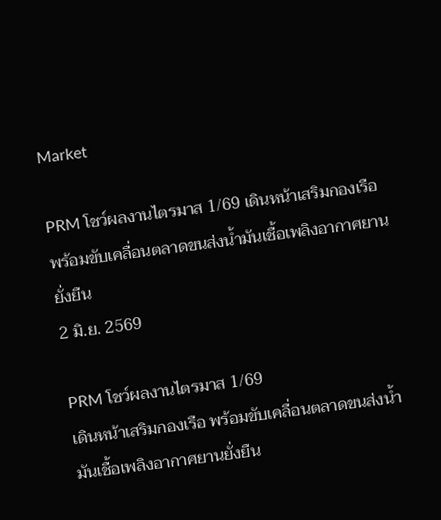Market

PRM โชว์ผลงานไตรมาส 1/69 เดินหน้าเสริมกองเรือ พร้อมขับเคลื่อนตลาดขนส่งน้ำมันเชื้อเพลิงอากาศยานยั่งยืน
2 มิ.ย. 2569

PRM โชว์ผลงานไตรมาส 1/69
เดินหน้าเสริมกองเรือ พร้อมขับเคลื่อนตลาดขนส่งน้ำมันเชื้อเพลิงอากาศยานยั่งยืน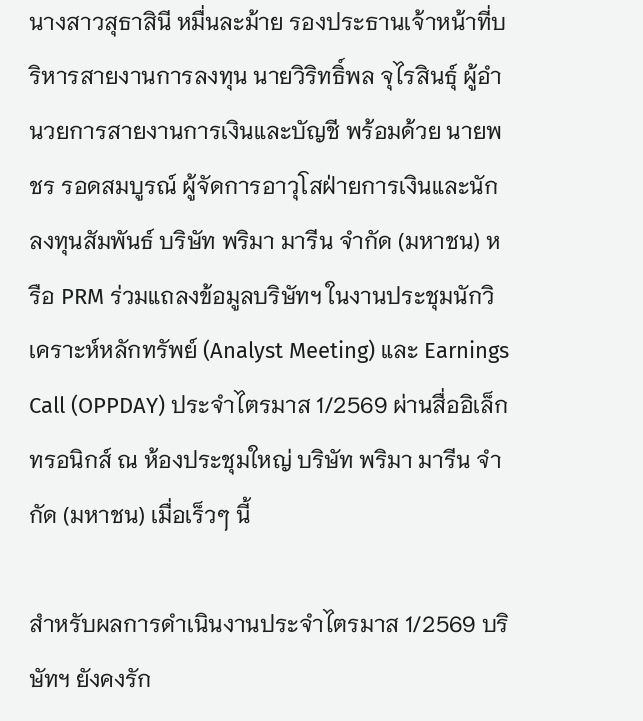นางสาวสุธาสินี หมื่นละม้าย รองประธานเจ้าหน้าที่บริหารสายงานการลงทุน นายวิริทธิ์พล จุไรสินธุ์ ผู้อำนวยการสายงานการเงินและบัญชี พร้อมด้วย นายพชร รอดสมบูรณ์ ผู้จัดการอาวุโสฝ่ายการเงินและนักลงทุนสัมพันธ์ บริษัท พริมา มารีน จำกัด (มหาชน) หรือ PRM ร่วมแถลงข้อมูลบริษัทฯ ในงานประชุมนักวิเคราะห์หลักทรัพย์ (Analyst Meeting) และ Earnings Call (OPPDAY) ประจำไตรมาส 1/2569 ผ่านสื่ออิเล็กทรอนิกส์ ณ ห้องประชุมใหญ่ บริษัท พริมา มารีน จำกัด (มหาชน) เมื่อเร็วๆ นี้

สำหรับผลการดำเนินงานประจำไตรมาส 1/2569 บริษัทฯ ยังคงรัก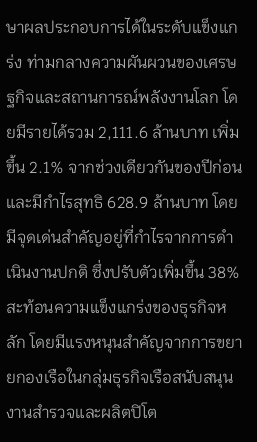ษาผลประกอบการได้ในระดับแข็งแกร่ง ท่ามกลางความผันผวนของเศรษฐกิจและสถานการณ์พลังงานโลก โดยมีรายได้รวม 2,111.6 ล้านบาท เพิ่มขึ้น 2.1% จากช่วงเดียวกันของปีก่อน และมีกำไรสุทธิ 628.9 ล้านบาท โดยมีจุดเด่นสำคัญอยู่ที่กำไรจากการดำเนินงานปกติ ซึ่งปรับตัวเพิ่มขึ้น 38% สะท้อนความแข็งแกร่งของธุรกิจหลัก โดยมีแรงหนุนสำคัญจากการขยายกองเรือในกลุ่มธุรกิจเรือสนับสนุนงานสำรวจและผลิตปิโต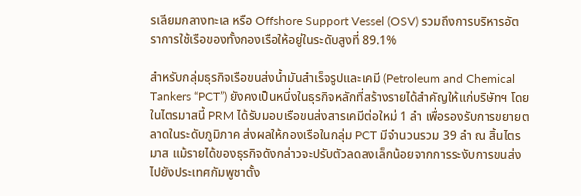รเลียมกลางทะเล หรือ Offshore Support Vessel (OSV) รวมถึงการบริหารอัตราการใช้เรือของทั้งกองเรือให้อยู่ในระดับสูงที่ 89.1%

สำหรับกลุ่มธุรกิจเรือขนส่งน้ำมันสำเร็จรูปและเคมี (Petroleum and Chemical Tankers “PCT”) ยังคงเป็นหนึ่งในธุรกิจหลักที่สร้างรายได้สำคัญให้แก่บริษัทฯ โดยในไตรมาสนี้ PRM ได้รับมอบเรือขนส่งสารเคมีต่อใหม่ 1 ลำ เพื่อรองรับการขยายตลาดในระดับภูมิภาค ส่งผลให้กองเรือในกลุ่ม PCT มีจำนวนรวม 39 ลำ ณ สิ้นไตรมาส แม้รายได้ของธุรกิจดังกล่าวจะปรับตัวลดลงเล็กน้อยจากการระงับการขนส่งไปยังประเทศกัมพูชาตั้ง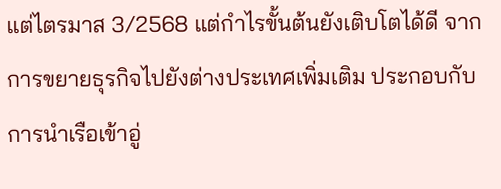แต่ไตรมาส 3/2568 แต่กำไรขั้นต้นยังเติบโตได้ดี จากการขยายธุรกิจไปยังต่างประเทศเพิ่มเติม ประกอบกับการนำเรือเข้าอู่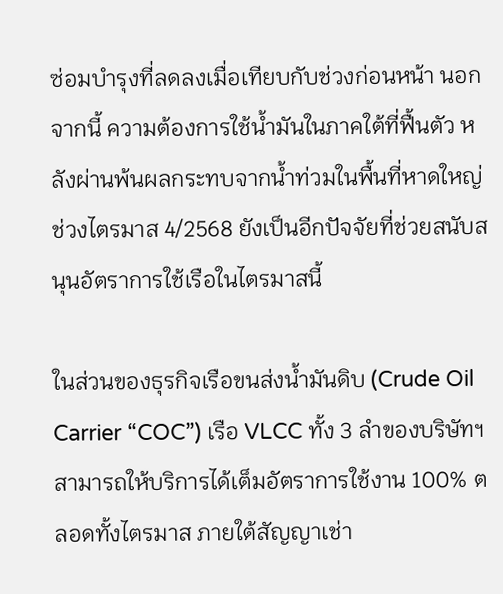ซ่อมบำรุงที่ลดลงเมื่อเทียบกับช่วงก่อนหน้า นอกจากนี้ ความต้องการใช้น้ำมันในภาคใต้ที่ฟื้นตัว หลังผ่านพ้นผลกระทบจากน้ำท่วมในพื้นที่หาดใหญ่ช่วงไตรมาส 4/2568 ยังเป็นอีกปัจจัยที่ช่วยสนับสนุนอัตราการใช้เรือในไตรมาสนี้

ในส่วนของธุรกิจเรือขนส่งน้ำมันดิบ (Crude Oil Carrier “COC”) เรือ VLCC ทั้ง 3 ลำของบริษัทฯ สามารถให้บริการได้เต็มอัตราการใช้งาน 100% ตลอดทั้งไตรมาส ภายใต้สัญญาเช่า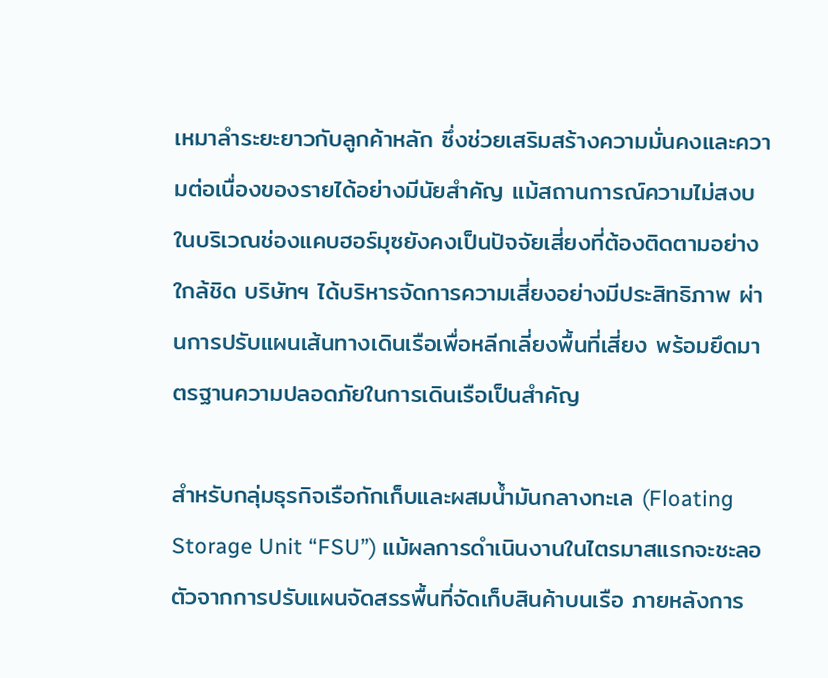เหมาลำระยะยาวกับลูกค้าหลัก ซึ่งช่วยเสริมสร้างความมั่นคงและความต่อเนื่องของรายได้อย่างมีนัยสำคัญ แม้สถานการณ์ความไม่สงบในบริเวณช่องแคบฮอร์มุซยังคงเป็นปัจจัยเสี่ยงที่ต้องติดตามอย่างใกล้ชิด บริษัทฯ ได้บริหารจัดการความเสี่ยงอย่างมีประสิทธิภาพ ผ่านการปรับแผนเส้นทางเดินเรือเพื่อหลีกเลี่ยงพื้นที่เสี่ยง พร้อมยึดมาตรฐานความปลอดภัยในการเดินเรือเป็นสำคัญ

สำหรับกลุ่มธุรกิจเรือกักเก็บและผสมน้ำมันกลางทะเล (Floating Storage Unit “FSU”) แม้ผลการดำเนินงานในไตรมาสแรกจะชะลอตัวจากการปรับแผนจัดสรรพื้นที่จัดเก็บสินค้าบนเรือ ภายหลังการ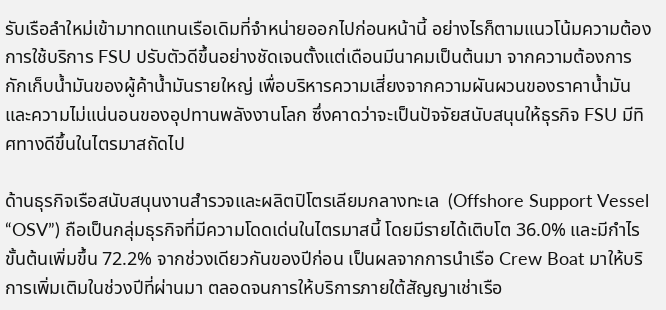รับเรือลำใหม่เข้ามาทดแทนเรือเดิมที่จำหน่ายออกไปก่อนหน้านี้ อย่างไรก็ตามแนวโน้มความต้องการใช้บริการ FSU ปรับตัวดีขึ้นอย่างชัดเจนตั้งแต่เดือนมีนาคมเป็นต้นมา จากความต้องการกักเก็บน้ำมันของผู้ค้าน้ำมันรายใหญ่ เพื่อบริหารความเสี่ยงจากความผันผวนของราคาน้ำมันและความไม่แน่นอนของอุปทานพลังงานโลก ซึ่งคาดว่าจะเป็นปัจจัยสนับสนุนให้ธุรกิจ FSU มีทิศทางดีขึ้นในไตรมาสถัดไป

ด้านธุรกิจเรือสนับสนุนงานสำรวจและผลิตปิโตรเลียมกลางทะเล  (Offshore Support Vessel “OSV”) ถือเป็นกลุ่มธุรกิจที่มีความโดดเด่นในไตรมาสนี้ โดยมีรายได้เติบโต 36.0% และมีกำไรขั้นต้นเพิ่มขึ้น 72.2% จากช่วงเดียวกันของปีก่อน เป็นผลจากการนำเรือ Crew Boat มาให้บริการเพิ่มเติมในช่วงปีที่ผ่านมา ตลอดจนการให้บริการภายใต้สัญญาเช่าเรือ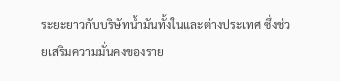ระยะยาวกับบริษัทน้ำมันทั้งในและต่างประเทศ ซึ่งช่วยเสริมความมั่นคงของราย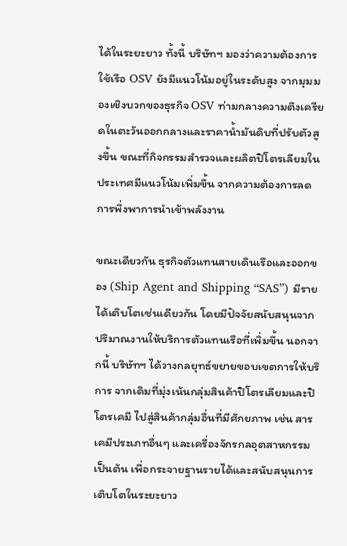ได้ในระยะยาว ทั้งนี้ บริษัทฯ มองว่าความต้องการใช้เรือ OSV ยังมีแนวโน้มอยู่ในระดับสูง จากมุมมองเชิงบวกของธุรกิจ OSV ท่ามกลางความตึงเครียดในตะวันออกกลางและราคาน้ำมันดิบที่ปรับตัวสูงขึ้น ขณะที่กิจกรรมสำรวจและผลิตปิโตรเลียมในประเทศมีแนวโน้มเพิ่มขึ้น จากความต้องการลดการพึ่งพาการนำเข้าพลังงาน

ขณะเดียวกัน ธุรกิจตัวแทนสายเดินเรือและออกของ (Ship Agent and Shipping “SAS”) มีรายได้เติบโตเช่นเดียวกัน โดยมีปัจจัยสนับสนุนจากปริมาณงานให้บริการตัวแทนเรือที่เพิ่มขึ้น นอกจากนี้ บริษัทฯ ได้วางกลยุทธ์ขยายขอบเขตการให้บริการ จากเดิมที่มุ่งเน้นกลุ่มสินค้าปิโตรเลียมและปิโตรเคมี ไปสู่สินค้ากลุ่มอื่นที่มีศักยภาพ เช่น สารเคมีประเภทอื่นๆ และเครื่องจักรกลอุตสาหกรรม เป็นต้น เพื่อกระจายฐานรายได้และสนับสนุนการเติบโตในระยะยาว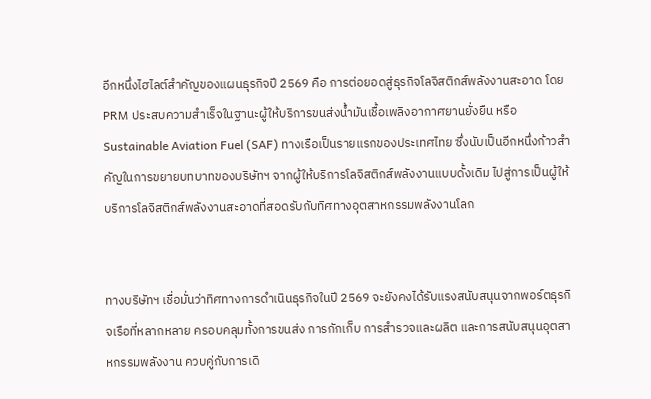อีกหนึ่งไฮไลต์สำคัญของแผนธุรกิจปี 2569 คือ การต่อยอดสู่ธุรกิจโลจิสติกส์พลังงานสะอาด โดย PRM ประสบความสำเร็จในฐานะผู้ให้บริการขนส่งน้ำมันเชื้อเพลิงอากาศยานยั่งยืน หรือ Sustainable Aviation Fuel (SAF) ทางเรือเป็นรายแรกของประเทศไทย ซึ่งนับเป็นอีกหนึ่งก้าวสำคัญในการขยายบทบาทของบริษัทฯ จากผู้ให้บริการโลจิสติกส์พลังงานแบบดั้งเดิม ไปสู่การเป็นผู้ให้บริการโลจิสติกส์พลังงานสะอาดที่สอดรับกับทิศทางอุตสาหกรรมพลังงานโลก


ทางบริษัทฯ เชื่อมั่นว่าทิศทางการดำเนินธุรกิจในปี 2569 จะยังคงได้รับแรงสนับสนุนจากพอร์ตธุรกิจเรือที่หลากหลาย ครอบคลุมทั้งการขนส่ง การกักเก็บ การสำรวจและผลิต และการสนับสนุนอุตสาหกรรมพลังงาน ควบคู่กับการเดิ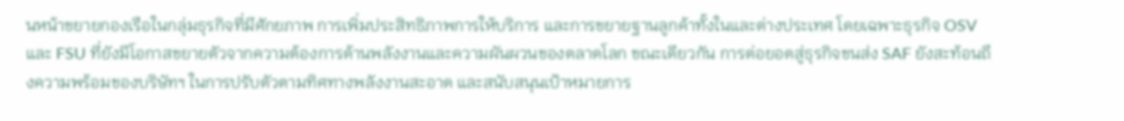นหน้าขยายกองเรือในกลุ่มธุรกิจที่มีศักยภาพ การเพิ่มประสิทธิภาพการให้บริการ และการขยายฐานลูกค้าทั้งในและต่างประเทศ โดยเฉพาะธุรกิจ OSV และ FSU ที่ยังมีโอกาสขยายตัวจากความต้องการด้านพลังงานและความผันผวนของตลาดโลก ขณะเดียวกัน การต่อยอดสู่ธุรกิจขนส่ง SAF ยังสะท้อนถึงความพร้อมของบริษัทฯ ในการปรับตัวตามทิศทางพลังงานสะอาด และสนับสนุนเป้าหมายการ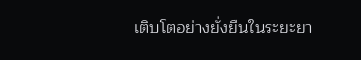เติบโตอย่างยั่งยืนในระยะยา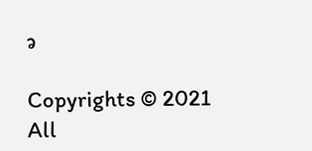ว

Copyrights © 2021 All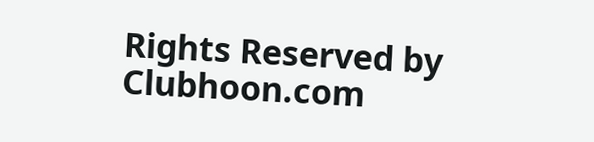Rights Reserved by Clubhoon.com